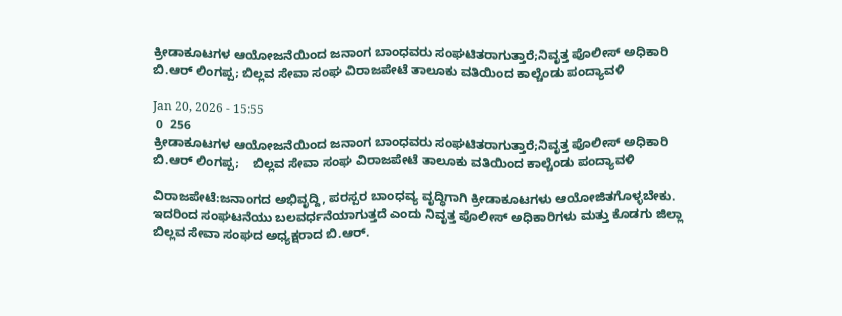ಕ್ರೀಡಾಕೂಟಗಳ ಆಯೋಜನೆಯಿಂದ ಜನಾಂಗ ಬಾಂಧವರು ಸಂಘಟಿತರಾಗುತ್ತಾರೆ;ನಿವೃತ್ತ ಪೊಲೀಸ್ ಅಧಿಕಾರಿ ಬಿ.ಆರ್ ಲಿಂಗಪ್ಪ; ಬಿಲ್ಲವ ಸೇವಾ ಸಂಘ ವಿರಾಜಪೇಟೆ ತಾಲೂಕು ವತಿಯಿಂದ ಕಾಲ್ಚೆಂಡು ಪಂದ್ಯಾವಳಿ

Jan 20, 2026 - 15:55
 0  256
ಕ್ರೀಡಾಕೂಟಗಳ ಆಯೋಜನೆಯಿಂದ ಜನಾಂಗ ಬಾಂಧವರು ಸಂಘಟಿತರಾಗುತ್ತಾರೆ;ನಿವೃತ್ತ ಪೊಲೀಸ್ ಅಧಿಕಾರಿ ಬಿ.ಆರ್ ಲಿಂಗಪ್ಪ;    ಬಿಲ್ಲವ ಸೇವಾ ಸಂಘ ವಿರಾಜಪೇಟೆ ತಾಲೂಕು ವತಿಯಿಂದ ಕಾಲ್ಚೆಂಡು ಪಂದ್ಯಾವಳಿ

ವಿರಾಜಪೇಟೆ:ಜನಾಂಗದ ಅಭಿವೃದ್ದಿ, ಪರಸ್ಪರ ಬಾಂಧವ್ಯ ವೃದ್ಧಿಗಾಗಿ ಕ್ರೀಡಾಕೂಟಗಳು ಆಯೋಜಿತಗೊಳ್ಳಬೇಕು. ಇದರಿಂದ ಸಂಘಟನೆಯು ಬಲವರ್ಧನೆಯಾಗುತ್ತದೆ ಎಂದು ನಿವೃತ್ತ ಪೊಲೀಸ್ ಅಧಿಕಾರಿಗಳು ಮತ್ತು ಕೊಡಗು ಜಿಲ್ಲಾ ಬಿಲ್ಲವ ಸೇವಾ ಸಂಘದ ಅಧ್ಯಕ್ಷರಾದ ಬಿ.ಆರ್.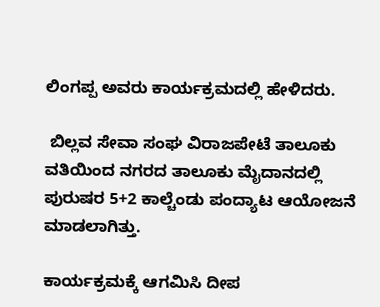ಲಿಂಗಪ್ಪ ಅವರು ಕಾರ್ಯಕ್ರಮದಲ್ಲಿ ಹೇಳಿದರು.

 ಬಿಲ್ಲವ ಸೇವಾ ಸಂಘ ವಿರಾಜಪೇಟೆ ತಾಲೂಕು ವತಿಯಿಂದ ನಗರದ ತಾಲೂಕು ಮೈದಾನದಲ್ಲಿ ಪುರುಷರ 5+2 ಕಾಲ್ಚೆಂಡು ಪಂದ್ಯಾಟ ಆಯೋಜನೆ ಮಾಡಲಾಗಿತ್ತು.

ಕಾರ್ಯಕ್ರಮಕ್ಕೆ ಆಗಮಿಸಿ ದೀಪ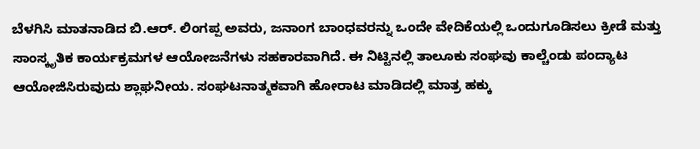ಬೆಳಗಿಸಿ ಮಾತನಾಡಿದ ಬಿ.ಆರ್. ಲಿಂಗಪ್ಪ ಅವರು, ಜನಾಂಗ ಬಾಂಧವರನ್ನು ಒಂದೇ ವೇದಿಕೆಯಲ್ಲಿ ಒಂದುಗೂಡಿಸಲು ಕ್ರೀಡೆ ಮತ್ತು ಸಾಂಸ್ಕೃತಿಕ ಕಾರ್ಯಕ್ರಮಗಳ ಆಯೋಜನೆಗಳು ಸಹಕಾರವಾಗಿದೆ. ಈ ನಿಟ್ಟಿನಲ್ಲಿ ತಾಲೂಕು ಸಂಘವು ಕಾಲ್ಚೆಂಡು ಪಂದ್ಯಾಟ ಆಯೋಜಿಸಿರುವುದು ಶ್ಲಾಘನೀಯ. ಸಂಘಟನಾತ್ಮಕವಾಗಿ ಹೋರಾಟ ಮಾಡಿದಲ್ಲಿ ಮಾತ್ರ ಹಕ್ಕು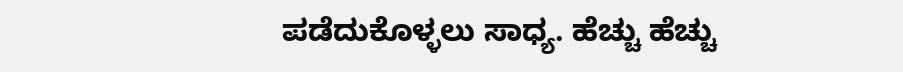ಪಡೆದುಕೊಳ್ಳಲು ಸಾಧ್ಯ. ಹೆಚ್ಚು ಹೆಚ್ಚು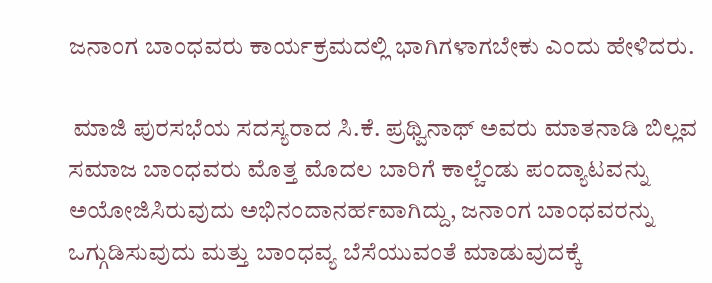ಜನಾಂಗ ಬಾಂಧವರು ಕಾರ್ಯಕ್ರಮದಲ್ಲಿ ಭಾಗಿಗಳಾಗಬೇಕು ಎಂದು ಹೇಳಿದರು.

 ಮಾಜಿ ಪುರಸಭೆಯ ಸದಸ್ಯರಾದ ಸಿ.ಕೆ. ಪ್ರಥ್ವಿನಾಥ್ ಅವರು ಮಾತನಾಡಿ ಬಿಲ್ಲವ ಸಮಾಜ ಬಾಂಧವರು ಮೊತ್ತ ಮೊದಲ ಬಾರಿಗೆ ಕಾಲ್ಚೆಂಡು ಪಂದ್ಯಾಟವನ್ನು ಅಯೋಜಿಸಿರುವುದು ಅಭಿನಂದಾನರ್ಹವಾಗಿದ್ದು, ಜನಾಂಗ ಬಾಂಧವರನ್ನು ಒಗ್ಗುಡಿಸುವುದು ಮತ್ತು ಬಾಂಧವ್ಯ ಬೆಸೆಯುವಂತೆ ಮಾಡುವುದಕ್ಕೆ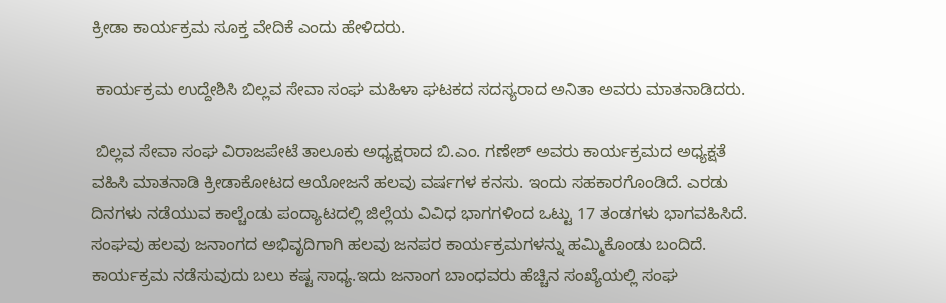ಕ್ರೀಡಾ ಕಾರ್ಯಕ್ರಮ ಸೂಕ್ತ ವೇದಿಕೆ ಎಂದು ಹೇಳಿದರು.

 ಕಾರ್ಯಕ್ರಮ ಉದ್ದೇಶಿಸಿ ಬಿಲ್ಲವ ಸೇವಾ ಸಂಘ ಮಹಿಳಾ ಘಟಕದ ಸದಸ್ಯರಾದ ಅನಿತಾ ಅವರು ಮಾತನಾಡಿದರು.

 ಬಿಲ್ಲವ ಸೇವಾ ಸಂಘ ವಿರಾಜಪೇಟೆ ತಾಲೂಕು ಅಧ್ಯಕ್ಷರಾದ ಬಿ.ಎಂ. ಗಣೇಶ್ ಅವರು ಕಾರ್ಯಕ್ರಮದ ಅಧ್ಯಕ್ಷತೆ ವಹಿಸಿ ಮಾತನಾಡಿ ಕ್ರೀಡಾಕೋಟದ ಆಯೋಜನೆ ಹಲವು ವರ್ಷಗಳ ಕನಸು. ಇಂದು ಸಹಕಾರಗೊಂಡಿದೆ. ಎರಡು ದಿನಗಳು ನಡೆಯುವ ಕಾಲ್ಚೆಂಡು ಪಂದ್ಯಾಟದಲ್ಲಿ ಜಿಲ್ಲೆಯ ವಿವಿಧ ಭಾಗಗಳಿಂದ ಒಟ್ಟು 17 ತಂಡಗಳು ಭಾಗವಹಿಸಿದೆ. ಸಂಘವು ಹಲವು ಜನಾಂಗದ ಅಭಿವೃದಿಗಾಗಿ ಹಲವು ಜನಪರ ಕಾರ್ಯಕ್ರಮಗಳನ್ನು ಹಮ್ಮಿಕೊಂಡು ಬಂದಿದೆ. ಕಾರ್ಯಕ್ರಮ ನಡೆಸುವುದು ಬಲು ಕಷ್ಟ ಸಾಧ್ಯ.ಇದು ಜನಾಂಗ ಬಾಂಧವರು ಹೆಚ್ಚಿನ ಸಂಖ್ಯೆಯಲ್ಲಿ ಸಂಘ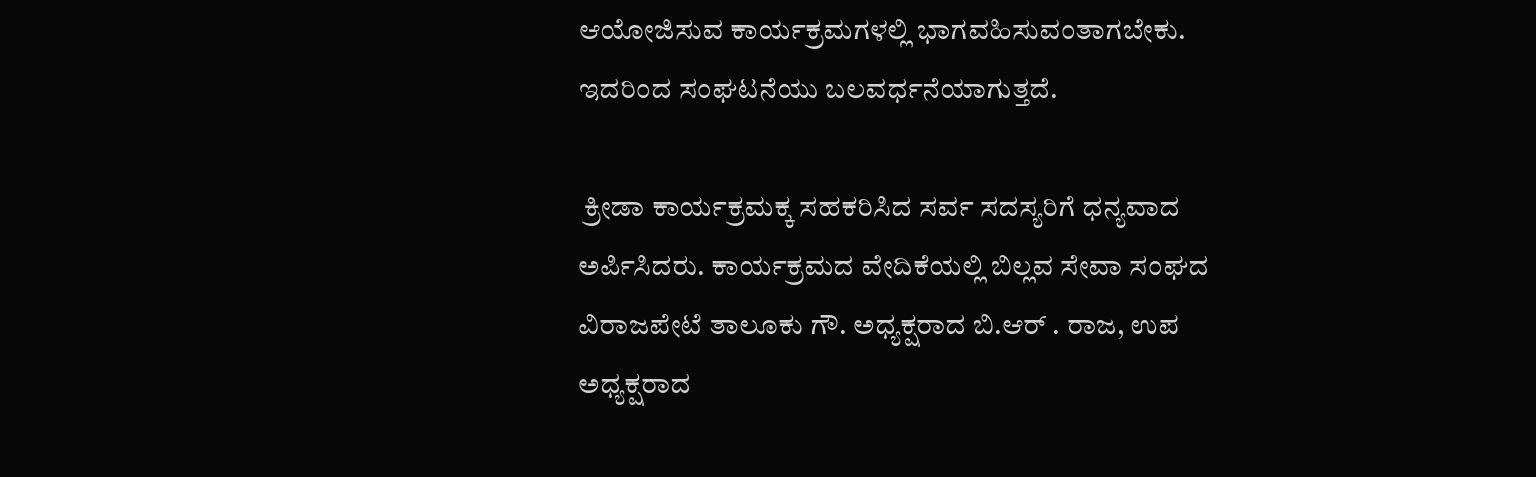ಆಯೋಜಿಸುವ ಕಾರ್ಯಕ್ರಮಗಳಲ್ಲಿ ಭಾಗವಹಿಸುವಂತಾಗಬೇಕು. ಇದರಿಂದ ಸಂಘಟನೆಯು ಬಲವರ್ಧನೆಯಾಗುತ್ತದೆ.

 ಕ್ರೀಡಾ ಕಾರ್ಯಕ್ರಮಕ್ಕ ಸಹಕರಿಸಿದ ಸರ್ವ ಸದಸ್ಯರಿಗೆ ಧನ್ಯವಾದ ಅರ್ಪಿಸಿದರು. ಕಾರ್ಯಕ್ರಮದ ವೇದಿಕೆಯಲ್ಲಿ ಬಿಲ್ಲವ ಸೇವಾ ಸಂಘದ ವಿರಾಜಪೇಟೆ ತಾಲೂಕು ಗೌ. ಅಧ್ಯಕ್ಷರಾದ ಬಿ.ಆರ್ . ರಾಜ, ಉಪ ಅಧ್ಯಕ್ಷರಾದ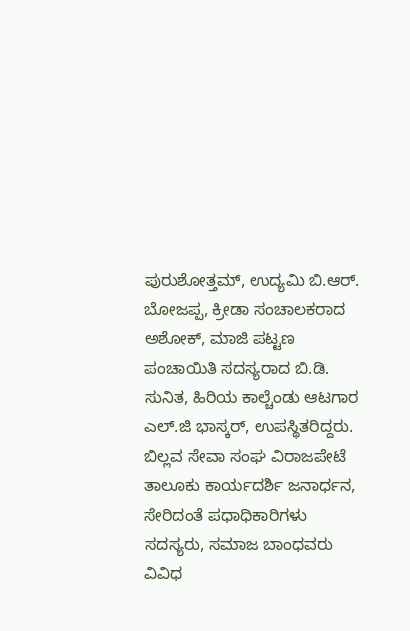ಪುರುಶೋತ್ತಮ್, ಉದ್ಯಮಿ ಬಿ.ಆರ್. ಬೋಜಪ್ಪ, ಕ್ರೀಡಾ ಸಂಚಾಲಕರಾದ ಅಶೋಕ್, ಮಾಜಿ ಪಟ್ಟಣ ಪಂಚಾಯಿತಿ ಸದಸ್ಯರಾದ ಬಿ.ಡಿ. ಸುನಿತ, ಹಿರಿಯ ಕಾಲ್ಚೆಂಡು ಆಟಗಾರ ಎಲ್.ಜಿ ಭಾಸ್ಕರ್, ಉಪಸ್ಥಿತರಿದ್ದರು. ಬಿಲ್ಲವ ಸೇವಾ ಸಂಘ ವಿರಾಜಪೇಟೆ ತಾಲೂಕು ಕಾರ್ಯದರ್ಶಿ ಜನಾರ್ಧನ, ಸೇರಿದಂತೆ ಪಧಾಧಿಕಾರಿಗಳು ಸದಸ್ಯರು, ಸಮಾಜ ಬಾಂಧವರು ವಿವಿಧ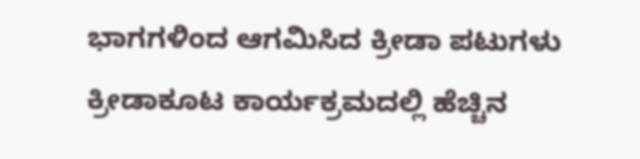ಭಾಗಗಳಿಂದ ಆಗಮಿಸಿದ ಕ್ರೀಡಾ ಪಟುಗಳು ಕ್ರೀಡಾಕೂಟ ಕಾರ್ಯಕ್ರಮದಲ್ಲಿ ಹೆಚ್ಚಿನ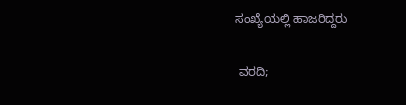ಸಂಖ್ಯೆಯಲ್ಲಿ ಹಾಜರಿದ್ದರು

 ವರದಿ;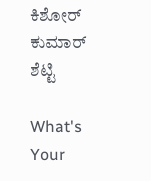ಕಿಶೋರ್ ಕುಮಾರ್ ಶೆಟ್ಟಿ

What's Your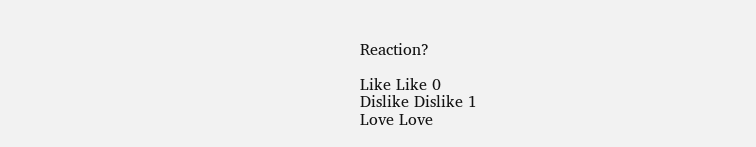Reaction?

Like Like 0
Dislike Dislike 1
Love Love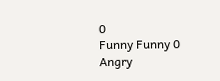0
Funny Funny 0
Angry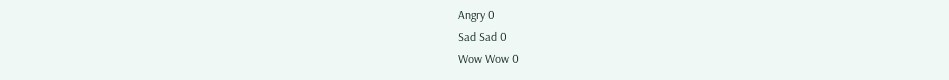Angry 0
Sad Sad 0
Wow Wow 0